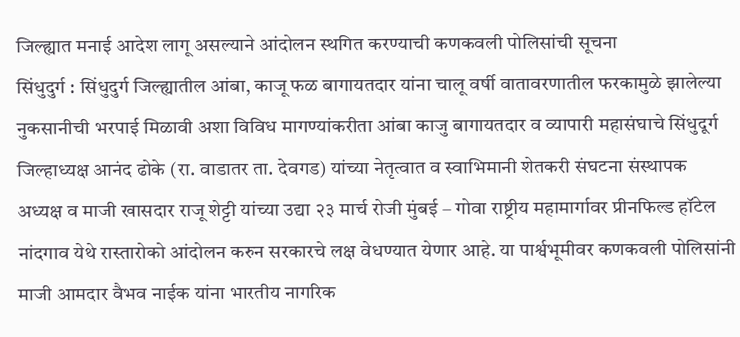जिल्ह्यात मनाई आदेश लागू असल्याने आंदोलन स्थगित करण्याची कणकवली पोलिसांची सूचना
सिंधुदुर्ग : सिंधुदुर्ग जिल्ह्यातील आंबा, काजू फळ बागायतदार यांना चालू वर्षी वातावरणातील फरकामुळे झालेल्या नुकसानीची भरपाई मिळावी अशा विविध मागण्यांकरीता आंबा काजु बागायतदार व व्यापारी महासंघाचे सिंधुदूर्ग जिल्हाध्यक्ष आनंद ढोके (रा. वाडातर ता. देवगड) यांच्या नेतृत्वात व स्वाभिमानी शेतकरी संघटना संस्थापक अध्यक्ष व माजी खासदार राजू शेट्टी यांच्या उद्या २३ मार्च रोजी मुंबई – गोवा राष्ट्रीय महामार्गावर प्रीनफिल्ड हॉटेल नांदगाव येथे रास्तारोको आंदोलन करुन सरकारचे लक्ष वेधण्यात येणार आहे. या पार्श्वभूमीवर कणकवली पोलिसांनी माजी आमदार वैभव नाईक यांना भारतीय नागरिक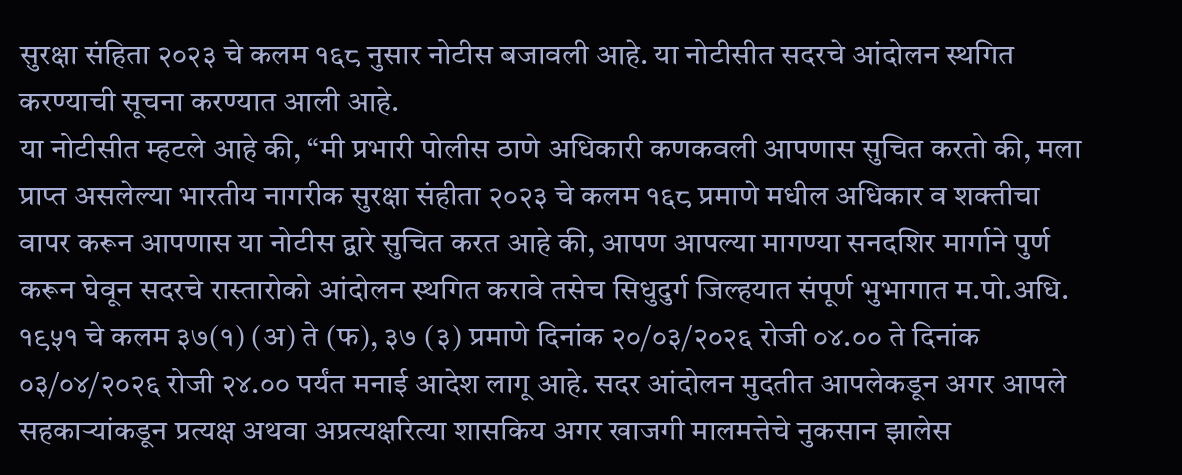सुरक्षा संहिता २०२३ चे कलम १६८ नुसार नोटीस बजावली आहे. या नोटीसीत सदरचे आंदोलन स्थगित करण्याची सूचना करण्यात आली आहे.
या नोटीसीत म्हटले आहे की, “मी प्रभारी पोलीस ठाणे अधिकारी कणकवली आपणास सुचित करतो की, मला प्राप्त असलेल्या भारतीय नागरीक सुरक्षा संहीता २०२३ चे कलम १६८ प्रमाणे मधील अधिकार व शक्तीचा वापर करून आपणास या नोटीस द्वारे सुचित करत आहे की, आपण आपल्या मागण्या सनदशिर मार्गाने पुर्ण करून घेवून सदरचे रास्तारोको आंदोलन स्थगित करावे तसेच सिधुदुर्ग जिल्हयात संपूर्ण भुभागात म.पो.अधि. १९५१ चे कलम ३७(१) (अ) ते (फ), ३७ (३) प्रमाणे दिनांक २०/०३/२०२६ रोजी ०४.०० ते दिनांक ०३/०४/२०२६ रोजी २४.०० पर्यंत मनाई आदेश लागू आहे. सदर आंदोलन मुदतीत आपलेकडून अगर आपले सहकाऱ्यांकडून प्रत्यक्ष अथवा अप्रत्यक्षरित्या शासकिय अगर खाजगी मालमत्तेचे नुकसान झालेस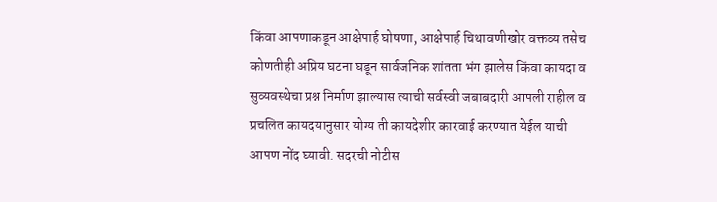किंवा आपणाकडून आक्षेपार्ह घोषणा, आक्षेपार्ह चिथावणीखोर वक्तव्य तसेच कोणतीही अप्रिय घटना घडून सार्वजनिक शांतता भंग झालेस किंवा कायदा व सुव्यवस्थेचा प्रश्न निर्माण झाल्यास त्याची सर्वस्वी जबाबदारी आपली राहील व प्रचलित कायदयानुसार योग्य ती कायदेशीर कारवाई करण्यात येईल याची आपण नोंद घ्यावी. सदरची नोटीस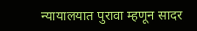न्यायालयात पुरावा म्हणून सादर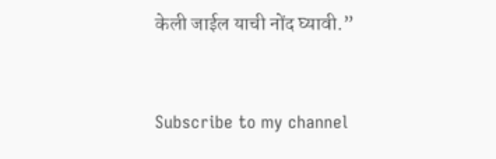केली जाईल याची नोंद घ्यावी.”



Subscribe to my channel